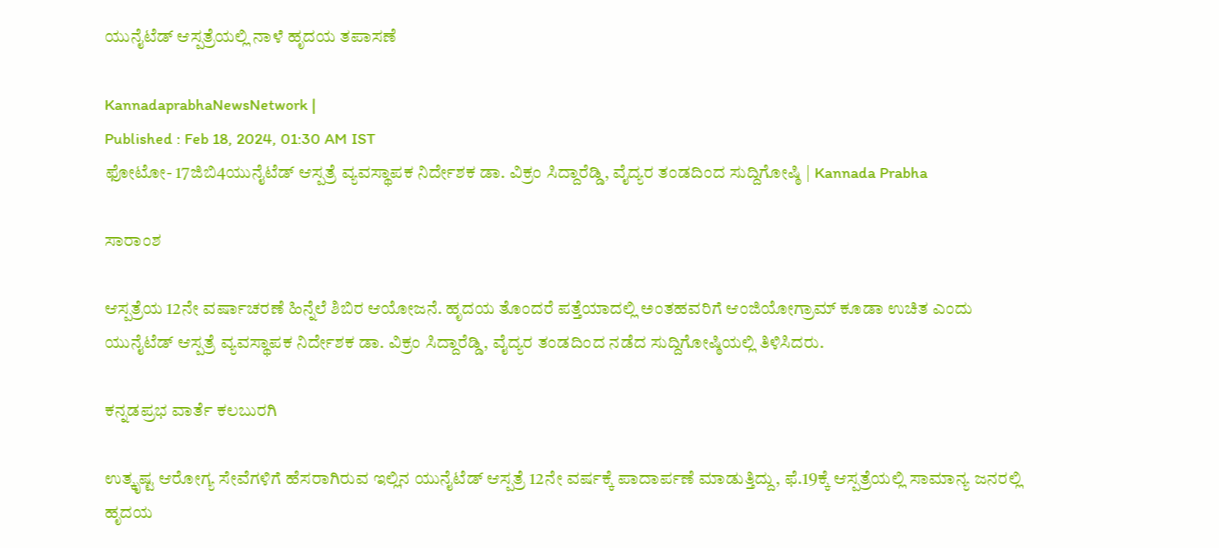ಯುನೈಟೆಡ್‌ ಆಸ್ಪತ್ರೆಯಲ್ಲಿ ನಾಳೆ ಹೃದಯ ತಪಾಸಣೆ

KannadaprabhaNewsNetwork |
Published : Feb 18, 2024, 01:30 AM IST
ಫೋಟೋ- 17ಜಿಬಿ4ಯುನೈಟೆಡ್‌ ಆಸ್ಪತ್ರೆ ವ್ಯವಸ್ಥಾಪಕ ನಿರ್ದೇಶಕ ಡಾ. ವಿಕ್ರಂ ಸಿದ್ದಾರೆಡ್ಡಿ, ವೈದ್ಯರ ತಂಡದಿಂದ ಸುದ್ದಿಗೋಷ್ಠಿ | Kannada Prabha

ಸಾರಾಂಶ

ಆಸ್ಪತ್ರೆಯ 12ನೇ ವರ್ಷಾಚರಣೆ ಹಿನ್ನೆಲೆ ಶಿಬಿರ ಆಯೋಜನೆ. ಹೃದಯ ತೊಂದರೆ ಪತ್ತೆಯಾದಲ್ಲಿ ಅಂತಹವರಿಗೆ ಆಂಜಿಯೋಗ್ರಾಮ್‌ ಕೂಡಾ ಉಚಿತ ಎಂದು ಯುನೈಟೆಡ್‌ ಆಸ್ಪತ್ರೆ ವ್ಯವಸ್ಥಾಪಕ ನಿರ್ದೇಶಕ ಡಾ. ವಿಕ್ರಂ ಸಿದ್ದಾರೆಡ್ಡಿ, ವೈದ್ಯರ ತಂಡದಿಂದ ನಡೆದ ಸುದ್ದಿಗೋಷ್ಠಿಯಲ್ಲಿ ತಿಳಿಸಿದರು.

ಕನ್ನಡಪ್ರಭ ವಾರ್ತೆ ಕಲಬುರಗಿ

ಉತ್ಕೃಷ್ಟ ಆರೋಗ್ಯ ಸೇವೆಗಳಿಗೆ ಹೆಸರಾಗಿರುವ ಇಲ್ಲಿನ ಯುನೈಟೆಡ್‌ ಆಸ್ಪತ್ರೆ 12ನೇ ವರ್ಷಕ್ಕೆ ಪಾದಾರ್ಪಣೆ ಮಾಡುತ್ತಿದ್ದು, ಫೆ.19ಕ್ಕೆ ಆಸ್ಪತ್ರೆಯಲ್ಲಿ ಸಾಮಾನ್ಯ ಜನರಲ್ಲಿ ಹೃದಯ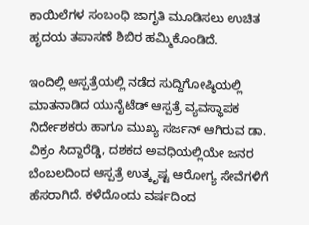ಕಾಯಿಲೆಗಳ ಸಂಬಂಧಿ ಜಾಗೃತಿ ಮೂಡಿಸಲು ಉಚಿತ ಹೃದಯ ತಪಾಸಣೆ ಶಿಬಿರ ಹಮ್ಮಿಕೊಂಡಿದೆ.

ಇಂದಿಲ್ಲಿ ಆಸ್ಪತ್ರೆಯಲ್ಲಿ ನಡೆದ ಸುದ್ದಿಗೋಷ್ಠಿಯಲ್ಲಿ ಮಾತನಾಡಿದ ಯುನೈಟೆಡ್‌ ಆಸ್ಪತ್ರೆ ವ್ಯವಸ್ಥಾಪಕ ನಿರ್ದೇಶಕರು ಹಾಗೂ ಮುಖ್ಯ ಸರ್ಜನ್‌ ಆಗಿರುವ ಡಾ. ವಿಕ್ರಂ ಸಿದ್ದಾರೆಡ್ಡಿ, ದಶಕದ ಅವಧಿಯಲ್ಲಿಯೇ ಜನರ ಬೆಂಬಲದಿಂದ ಆಸ್ಪತ್ರೆ ಉತ್ಕೃಷ್ಟ ಆರೋಗ್ಯ ಸೇವೆಗಳಿಗೆ ಹೆಸರಾಗಿದೆ. ಕಳೆದೊಂದು ವರ್ಷದಿಂದ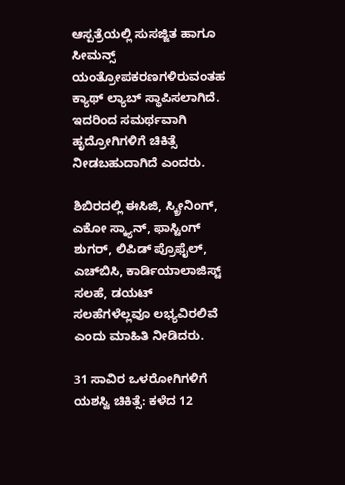ಆಸ್ಪತ್ರೆಯಲ್ಲಿ ಸುಸಜ್ಜಿತ ಹಾಗೂ ಸೀಮನ್ಸ್‌ ಯಂತ್ರೋಪಕರಣಗಳಿರುವಂತಹ ಕ್ಯಾಥ್‌ ಲ್ಯಾಬ್‌ ಸ್ಥಾಪಿಸಲಾಗಿದೆ. ಇದರಿಂದ ಸಮರ್ಥವಾಗಿ ಹೃದ್ರೋಗಿಗಳಿಗೆ ಚಿಕಿತ್ಸೆ ನೀಡಬಹುದಾಗಿದೆ ಎಂದರು.

ಶಿಬಿರದಲ್ಲಿ ಈಸಿಜಿ, ಸ್ಕ್ರೀನಿಂಗ್‌, ಎಕೋ ಸ್ಕ್ಯಾನ್‌, ಫಾಸ್ಟಿಂಗ್‌ ಶುಗರ್‌, ಲಿಪಿಡ್‌ ಪ್ರೊಫೈಲ್‌, ಎಚ್‌ಬಿಸಿ, ಕಾರ್ಡಿಯಾಲಾಜಿಸ್ಟ್‌ ಸಲಹೆ, ಡಯಟ್‌ ಸಲಹೆಗಳೆಲ್ಲವೂ ಲಭ್ಯವಿರಲಿವೆ ಎಂದು ಮಾಹಿತಿ ನೀಡಿದರು.

31 ಸಾವಿರ ಒಳರೋಗಿಗಳಿಗೆ ಯಶಸ್ವಿ ಚಿಕಿತ್ಸೆ: ಕಳೆದ 12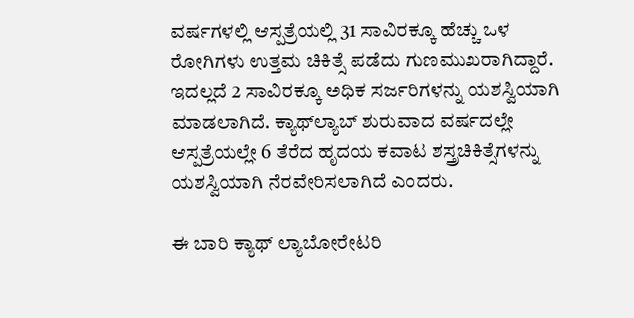ವರ್ಷಗಳಲ್ಲಿ ಆಸ್ಪತ್ರೆಯಲ್ಲಿ 31 ಸಾವಿರಕ್ಕೂ ಹೆಚ್ಚು ಒಳ ರೋಗಿಗಳು ಉತ್ತಮ ಚಿಕಿತ್ಸೆ ಪಡೆದು ಗುಣಮುಖರಾಗಿದ್ದಾರೆ. ಇದಲ್ಲದೆ 2 ಸಾವಿರಕ್ಕೂ ಅಧಿಕ ಸರ್ಜರಿಗಳನ್ನು ಯಶಸ್ವಿಯಾಗಿ ಮಾಡಲಾಗಿದೆ. ಕ್ಯಾಥ್‌ಲ್ಯಾಬ್‌ ಶುರುವಾದ ವರ್ಷದಲ್ಲೇ ಆಸ್ಪತ್ರೆಯಲ್ಲೇ 6 ತೆರೆದ ಹೃದಯ ಕವಾಟ ಶಸ್ತ್ರಚಿಕಿತ್ಸೆಗಳನ್ನು ಯಶಸ್ವಿಯಾಗಿ ನೆರವೇರಿಸಲಾಗಿದೆ ಎಂದರು.

ಈ ಬಾರಿ ಕ್ಯಾಥ್‌ ಲ್ಯಾಬೋರೇಟರಿ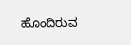ಹೊಂದಿರುವ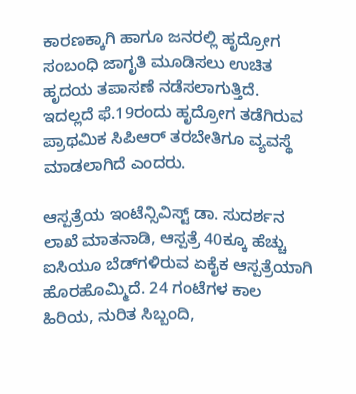ಕಾರಣಕ್ಕಾಗಿ ಹಾಗೂ ಜನರಲ್ಲಿ ಹೃದ್ರೋಗ ಸಂಬಂಧಿ ಜಾಗೃತಿ ಮೂಡಿಸಲು ಉಚಿತ ಹೃದಯ ತಪಾಸಣೆ ನಡೆಸಲಾಗುತ್ತಿದೆ. ಇದಲ್ಲದೆ ಫೆ.19ರಂದು ಹೃದ್ರೋಗ ತಡೆಗಿರುವ ಪ್ರಾಥಮಿಕ ಸಿಪಿಆರ್‌ ತರಬೇತಿಗೂ ವ್ಯವಸ್ಥೆ ಮಾಡಲಾಗಿದೆ ಎಂದರು.

ಆಸ್ಪತ್ರೆಯ ಇಂಟೆನ್ಸಿವಿಸ್ಟ್‌ ಡಾ. ಸುದರ್ಶನ ಲಾಖೆ ಮಾತನಾಡಿ, ಆಸ್ಪತ್ರೆ 40ಕ್ಕೂ ಹೆಚ್ಚು ಐಸಿಯೂ ಬೆಡ್‌ಗಳಿರುವ ಏಕೈಕ ಆಸ್ಪತ್ರೆಯಾಗಿ ಹೊರಹೊಮ್ಮಿದೆ. 24 ಗಂಟೆಗಳ ಕಾಲ ಹಿರಿಯ, ನುರಿತ ಸಿಬ್ಬಂದಿ,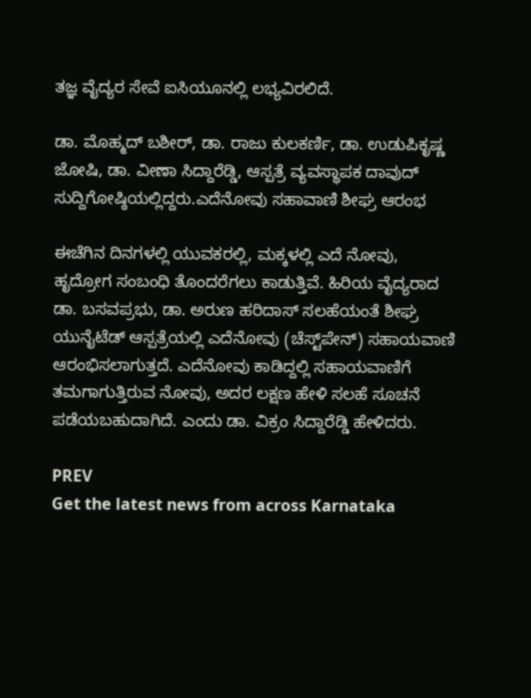ತಜ್ಞ ವೈದ್ಯರ ಸೇವೆ ಐಸಿಯೂನಲ್ಲಿ ಲಭ್ಯವಿರಲಿದೆ.

ಡಾ. ಮೊಹ್ಮದ್‌ ಬಶೀರ್‌, ಡಾ. ರಾಜು ಕುಲಕರ್ಣಿ, ಡಾ. ಉಡುಪಿಕೃಷ್ಣ ಜೋಷಿ, ಡಾ. ವೀಣಾ ಸಿದ್ದಾರೆಡ್ಡಿ, ಆಸ್ಪತ್ರೆ ವ್ಯವಸ್ಥಾಪಕ ದಾವುದ್‌ ಸುದ್ದಿಗೋಷ್ಠಿಯಲ್ಲಿದ್ದರು.ಎದೆನೋವು ಸಹಾವಾಣಿ ಶೀಘ್ರ ಆರಂಭ

ಈಚೆಗಿನ ದಿನಗಳಲ್ಲಿ ಯುವಕರಲ್ಲಿ, ಮಕ್ಕಳಲ್ಲಿ ಎದೆ ನೋವು, ಹೃದ್ರೋಗ ಸಂಬಂಧಿ ತೊಂದರೆಗಲು ಕಾಡುತ್ತಿವೆ. ಹಿರಿಯ ವೈದ್ಯರಾದ ಡಾ. ಬಸವಪ್ರಭು, ಡಾ. ಅರುಣ ಹರಿದಾಸ್‌ ಸಲಹೆಯಂತೆ ಶೀಘ್ರ ಯುನೈಟೆಡ್‌ ಆಸ್ಪತ್ರೆಯಲ್ಲಿ ಎದೆನೋವು (ಚೆಸ್ಟ್‌ಪೇನ್‌) ಸಹಾಯವಾಣಿ ಆರಂಭಿಸಲಾಗುತ್ತದೆ. ಎದೆನೋವು ಕಾಡಿದ್ದಲ್ಲಿ ಸಹಾಯವಾಣಿಗೆ ತಮಗಾಗುತ್ತಿರುವ ನೋವು, ಅದರ ಲಕ್ಷಣ ಹೇಳಿ ಸಲಹೆ ಸೂಚನೆ ಪಡೆಯಬಹುದಾಗಿದೆ. ಎಂದು ಡಾ. ವಿಕ್ರಂ ಸಿದ್ದಾರೆಡ್ಡಿ ಹೇಳಿದರು.

PREV
Get the latest news from across Karnataka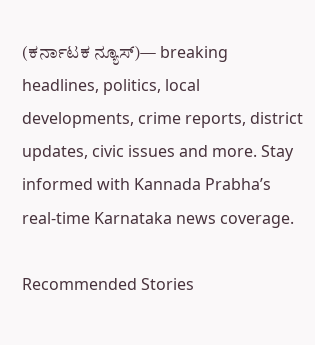(ಕರ್ನಾಟಕ ನ್ಯೂಸ್)— breaking headlines, politics, local developments, crime reports, district updates, civic issues and more. Stay informed with Kannada Prabha’s real‑time Karnataka news coverage.

Recommended Stories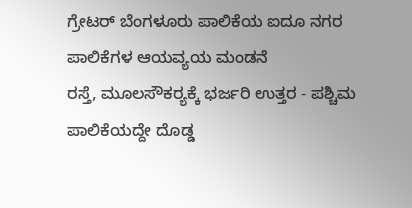ಗ್ರೇಟರ್‌ ಬೆಂಗಳೂರು ಪಾಲಿಕೆಯ ಐದೂ ನಗರ ಪಾಲಿಕೆಗಳ ಆಯವ್ಯಯ ಮಂಡನೆ
ರಸ್ತೆ, ಮೂಲಸೌಕರ್‍ಯಕ್ಕೆ ಭರ್ಜರಿ ಉತ್ತರ - ಪಶ್ಚಿಮ ಪಾಲಿಕೆಯದ್ದೇ ದೊಡ್ಡ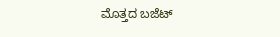ಮೊತ್ತದ ಬಜೆಟ್